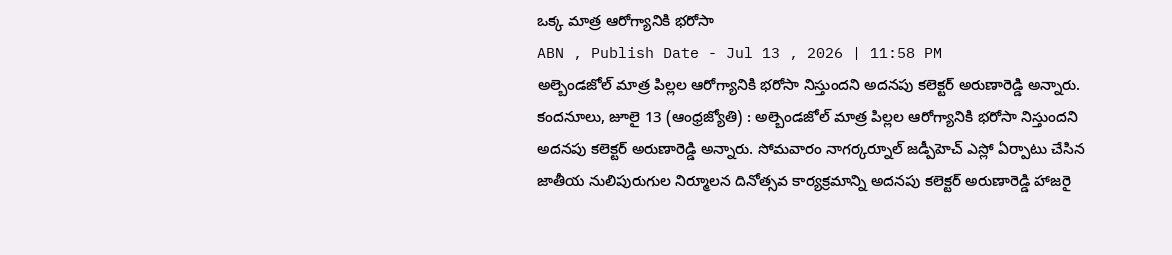ఒక్క మాత్ర ఆరోగ్యానికి భరోసా
ABN , Publish Date - Jul 13 , 2026 | 11:58 PM
అల్బెండజోల్ మాత్ర పిల్లల ఆరోగ్యానికి భరోసా నిస్తుందని అదనపు కలెక్టర్ అరుణారెడ్డి అన్నారు.
కందనూలు, జూలై 13 (ఆంధ్రజ్యోతి) : అల్బెండజోల్ మాత్ర పిల్లల ఆరోగ్యానికి భరోసా నిస్తుందని అదనపు కలెక్టర్ అరుణారెడ్డి అన్నారు. సోమవారం నాగర్కర్నూల్ జడ్పీహెచ్ ఎస్లో ఏర్పాటు చేసిన జాతీయ నులిపురుగుల నిర్మూలన దినోత్సవ కార్యక్రమాన్ని అదనపు కలెక్టర్ అరుణారెడ్డి హాజరై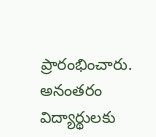ప్రారంభించారు. అనంతరం విద్యార్థులకు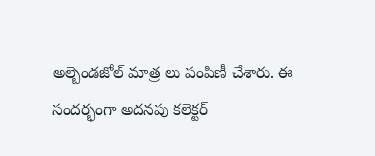అల్బెండజోల్ మాత్ర లు పంపిణీ చేశారు. ఈ సందర్భంగా అదనపు కలెక్టర్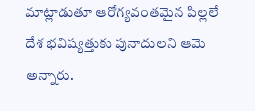మాట్లాడుతూ ఆరోగ్యవంతమైన పిల్లలే దేశ భవిష్యత్తుకు పునాదులని ఆమె అన్నారు.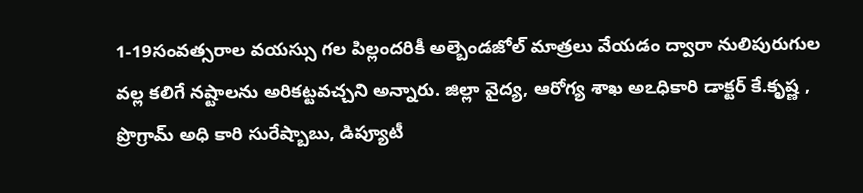1-19సంవత్సరాల వయస్సు గల పిల్లందరికీ అల్బెండజోల్ మాత్రలు వేయడం ద్వారా నులిపురుగుల వల్ల కలిగే నష్టాలను అరికట్టవచ్చని అన్నారు. జిల్లా వైద్య, ఆరోగ్య శాఖ అఽధికారి డాక్టర్ కే.కృష్ణ , ప్రొగ్రామ్ అధి కారి సురేష్బాబు, డిప్యూటీ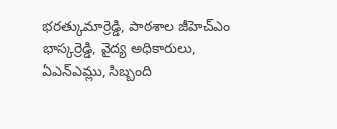భరత్కుమార్రెడ్డి, పాఠశాల జీహెచ్ఎం భాస్కర్రెడ్డి, వైద్య అధికారులు, ఏఎన్ఎమ్లు, సిబ్బంది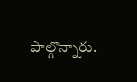పాల్గొన్నారు.